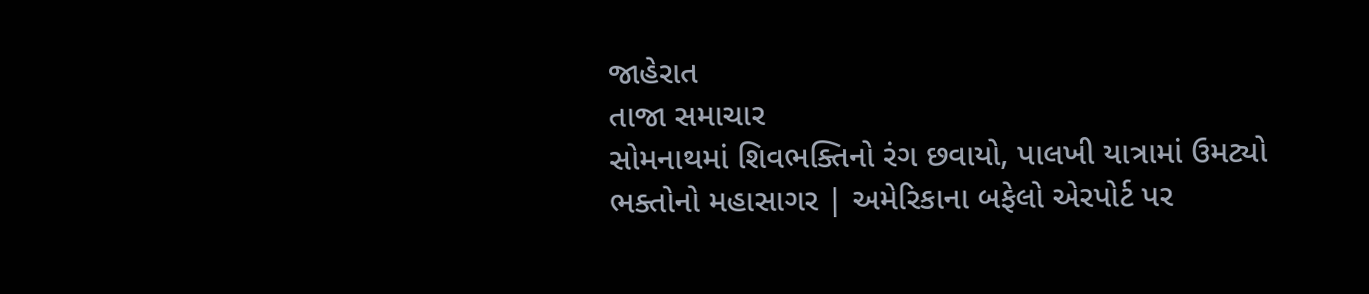જાહેરાત
તાજા સમાચાર
સોમનાથમાં શિવભક્તિનો રંગ છવાયો, પાલખી યાત્રામાં ઉમટ્યો ભક્તોનો મહાસાગર | અમેરિકાના બફેલો એરપોર્ટ પર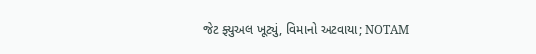જેટ ફ્યુઅલ ખૂટ્યું, વિમાનો અટવાયા; NOTAM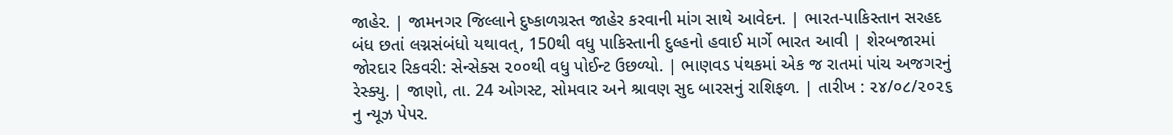જાહેર. | જામનગર જિલ્લાને દુષ્કાળગ્રસ્ત જાહેર કરવાની માંગ સાથે આવેદન. | ભારત-પાકિસ્તાન સરહદ બંધ છતાં લગ્નસંબંધો યથાવત્, 150થી વધુ પાકિસ્તાની દુલ્હનો હવાઈ માર્ગે ભારત આવી | શેરબજારમાં જોરદાર રિકવરી: સેન્સેક્સ ૨૦૦થી વધુ પોઈન્ટ ઉછળ્યો. | ભાણવડ પંથકમાં એક જ રાતમાં પાંચ અજગરનું રેસ્ક્યુ. | જાણો, તા. 24 ઓગસ્ટ, સોમવાર અને શ્રાવણ સુદ બારસનું રાશિફળ. | તારીખ : ૨૪/૦૮/૨૦૨૬ નુ ન્યૂઝ પેપર.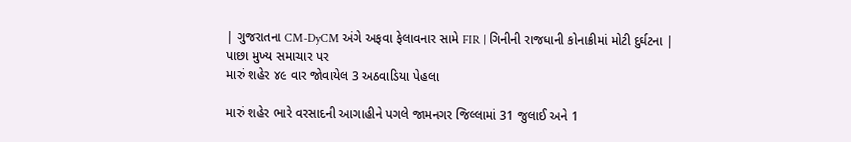| ગુજરાતના CM-DyCM અંગે અફવા ફેલાવનાર સામે FIR | ગિનીની રાજધાની કોનાક્રીમાં મોટી દુર્ઘટના |
પાછા મુખ્ય સમાચાર પર
મારું શહેર ૪૯ વાર જોવાયેલ 3 અઠવાડિયા પેહલા

મારું શહેર ભારે વરસાદની આગાહીને પગલે જામનગર જિલ્લામાં 31 જુલાઈ અને 1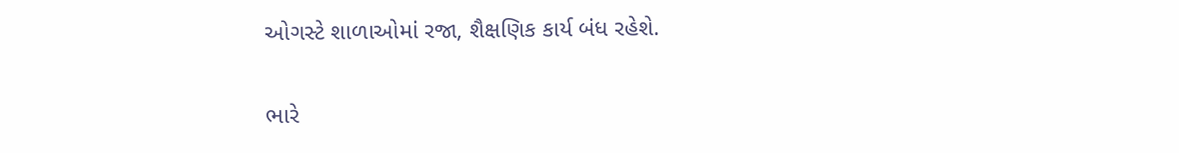ઓગસ્ટે શાળાઓમાં રજા, શૈક્ષણિક કાર્ય બંધ રહેશે.

ભારે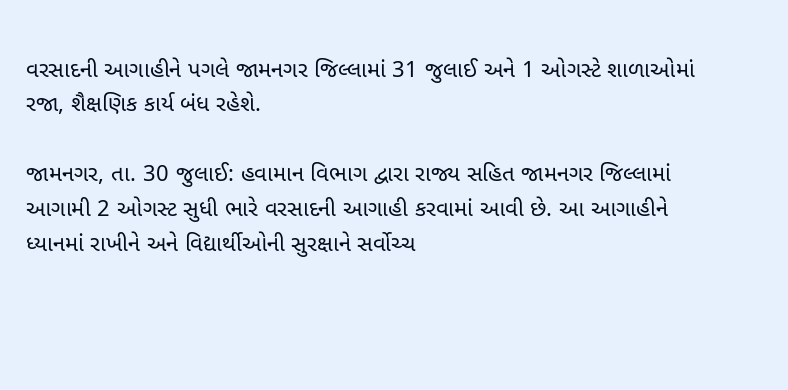વરસાદની આગાહીને પગલે જામનગર જિલ્લામાં 31 જુલાઈ અને 1 ઓગસ્ટે શાળાઓમાં રજા, શૈક્ષણિક કાર્ય બંધ રહેશે.

જામનગર, તા. 30 જુલાઈ: હવામાન વિભાગ દ્વારા રાજ્ય સહિત જામનગર જિલ્લામાં આગામી 2 ઓગસ્ટ સુધી ભારે વરસાદની આગાહી કરવામાં આવી છે. આ આગાહીને ધ્યાનમાં રાખીને અને વિદ્યાર્થીઓની સુરક્ષાને સર્વોચ્ચ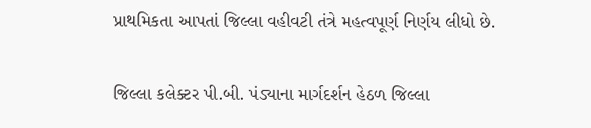પ્રાથમિકતા આપતાં જિલ્લા વહીવટી તંત્રે મહત્વપૂર્ણ નિર્ણય લીધો છે.

જિલ્લા કલેક્ટર પી.બી. પંડ્યાના માર્ગદર્શન હેઠળ જિલ્લા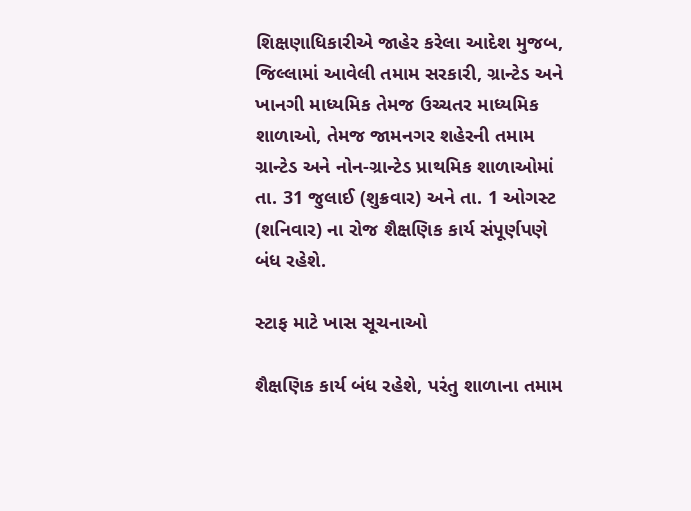શિક્ષણાધિકારીએ જાહેર કરેલા આદેશ મુજબ, જિલ્લામાં આવેલી તમામ સરકારી, ગ્રાન્ટેડ અને ખાનગી માધ્યમિક તેમજ ઉચ્ચતર માધ્યમિક શાળાઓ, તેમજ જામનગર શહેરની તમામ ગ્રાન્ટેડ અને નોન-ગ્રાન્ટેડ પ્રાથમિક શાળાઓમાં તા. 31 જુલાઈ (શુક્રવાર) અને તા. 1 ઓગસ્ટ (શનિવાર) ના રોજ શૈક્ષણિક કાર્ય સંપૂર્ણપણે બંધ રહેશે.

સ્ટાફ માટે ખાસ સૂચનાઓ

શૈક્ષણિક કાર્ય બંધ રહેશે, પરંતુ શાળાના તમામ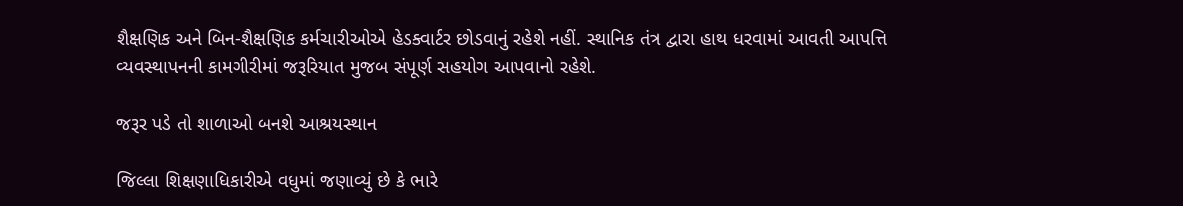શૈક્ષણિક અને બિન-શૈક્ષણિક કર્મચારીઓએ હેડક્વાર્ટર છોડવાનું રહેશે નહીં. સ્થાનિક તંત્ર દ્વારા હાથ ધરવામાં આવતી આપત્તિ વ્યવસ્થાપનની કામગીરીમાં જરૂરિયાત મુજબ સંપૂર્ણ સહયોગ આપવાનો રહેશે.

જરૂર પડે તો શાળાઓ બનશે આશ્રયસ્થાન

જિલ્લા શિક્ષણાધિકારીએ વધુમાં જણાવ્યું છે કે ભારે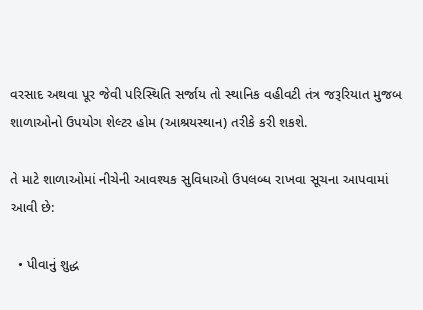વરસાદ અથવા પૂર જેવી પરિસ્થિતિ સર્જાય તો સ્થાનિક વહીવટી તંત્ર જરૂરિયાત મુજબ શાળાઓનો ઉપયોગ શેલ્ટર હોમ (આશ્રયસ્થાન) તરીકે કરી શકશે.

તે માટે શાળાઓમાં નીચેની આવશ્યક સુવિધાઓ ઉપલબ્ધ રાખવા સૂચના આપવામાં આવી છે:

  • પીવાનું શુદ્ધ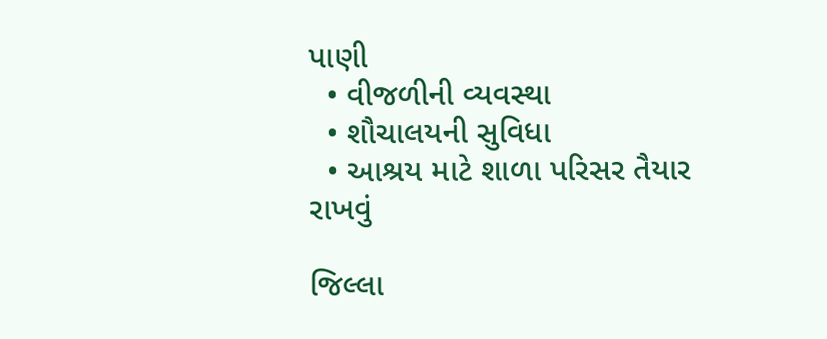પાણી
  • વીજળીની વ્યવસ્થા
  • શૌચાલયની સુવિધા
  • આશ્રય માટે શાળા પરિસર તૈયાર રાખવું

જિલ્લા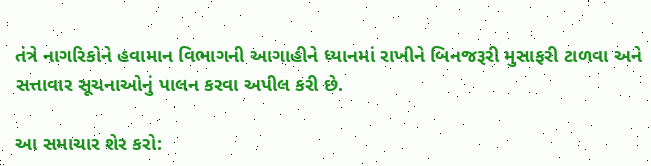તંત્રે નાગરિકોને હવામાન વિભાગની આગાહીને ધ્યાનમાં રાખીને બિનજરૂરી મુસાફરી ટાળવા અને સત્તાવાર સૂચનાઓનું પાલન કરવા અપીલ કરી છે.

આ સમાચાર શેર કરો: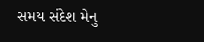સમય સંદેશ મેનુ